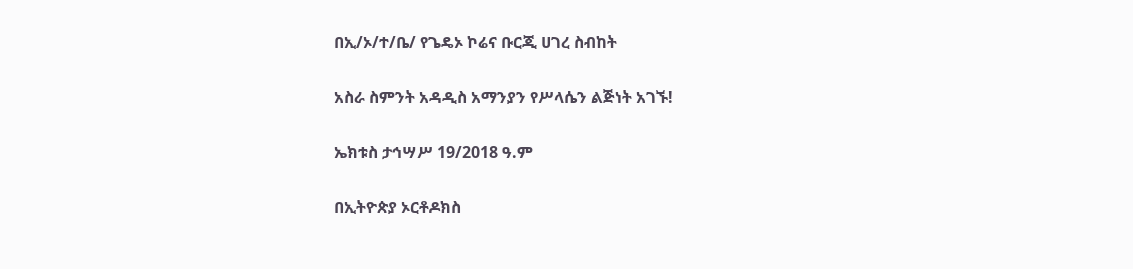በኢ/ኦ/ተ/ቤ/ የጌዴኦ ኮሬና ቡርጂ ሀገረ ስብከት

አስራ ስምንት አዳዲስ አማንያን የሥላሴን ልጅነት አገኙ!

ኤክቱስ ታኅሣሥ 19/2018 ዓ.ም

በኢትዮጵያ ኦርቶዶክስ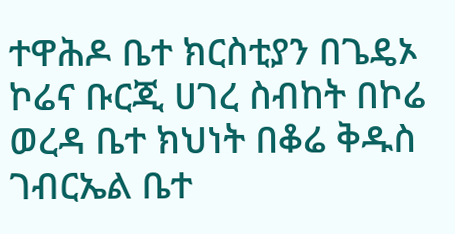ተዋሕዶ ቤተ ክርስቲያን በጌዴኦ ኮሬና ቡርጂ ሀገረ ስብከት በኮሬ ወረዳ ቤተ ክህነት በቆሬ ቅዱስ ገብርኤል ቤተ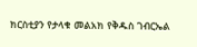ክርስቲያን የታላቁ መልአክ የቅዱስ ገብርኤል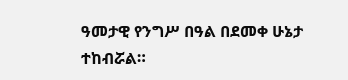ዓመታዊ የንግሥ በዓል በደመቀ ሁኔታ ተከብሯል።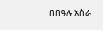በበዓሉ አስራ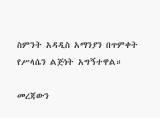ስምንት አዳዲስ አማንያን በጥምቀት የሥላሴን ልጅነት አግኝተዋል።

መረጃውን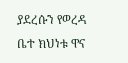ያደረሱን የወረዳ ቤተ ክህነቱ ዋና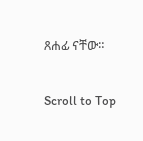ጸሐፊ ናቸው።

Scroll to Top